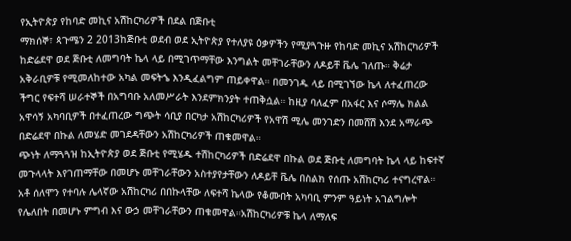የኢትዮጵያ የከባድ መኪና አሽከርካሪዎች በደል በጅቡቲ
ማክሰኞ፣ ጳጉሜን 2 2013ከጅቡቲ ወደብ ወደ ኢትዮጵያ የተለያዩ ዕቃዎችን የሚያጓጉዙ የከባድ መኪና አሽከርካሪዎች ከድሬደዋ ወደ ጅቡቲ ለመግባት ኬላ ላይ በሚገጥማቸው እንግልት መቸገራቸውን ለዶይቸ ቬሌ ገለጡ። ቅሬታ አቅራቢዎቹ የሚመለከተው አካል መፍትኄ እንዲፈልግም ጠይቀዋል። በመንገዱ ላይ በሚገኘው ኬላ ለተፈጠረው ችግር የፍተሻ ሠራተኞች በአግባቡ አለመሥራት እንደምክንያት ተጠቅሷል። ከዚያ ባለፈም በአፋር እና ሶማሌ ክልል አዋሳኝ አካባቢዎች በተፈጠረው ግጭት ሳቢያ በርካታ አሽከርካሪዎች የአዋሽ ሚሌ መንገድን በመሸሽ እንደ አማራጭ በድሬደዋ በኩል ለመሄድ መገደዳቸውን አሽከርካሪዎች ጠቁመዋል።
ጭነት ለማጓጓዝ ከኢትዮጵያ ወደ ጅቡቲ የሚሄዱ ተሽከርካሪዎች በድሬደዋ በኩል ወደ ጅቡቲ ለመግባት ኬላ ላይ ከፍተኛ መጉላላት እየገጠማቸው በመሆኑ መቸገራቸውን አስተያየታቸውን ለዶይቸ ቬሌ በስልክ የሰጡ አሽከርካሪ ተናግረዋል።
አቶ ሰለሞን የተባሉ ሌላኛው አሽከርካሪ በበኩላቸው ለፍተሻ ኬላው የቆሙበት አካባቢ ምንም ዓይነት አገልግሎት የሌለበት በመሆኑ ምግብ እና ውኃ መቸገራቸውን ጠቁመዋል።አሽከርካሪዎቹ ኬላ ለማለፍ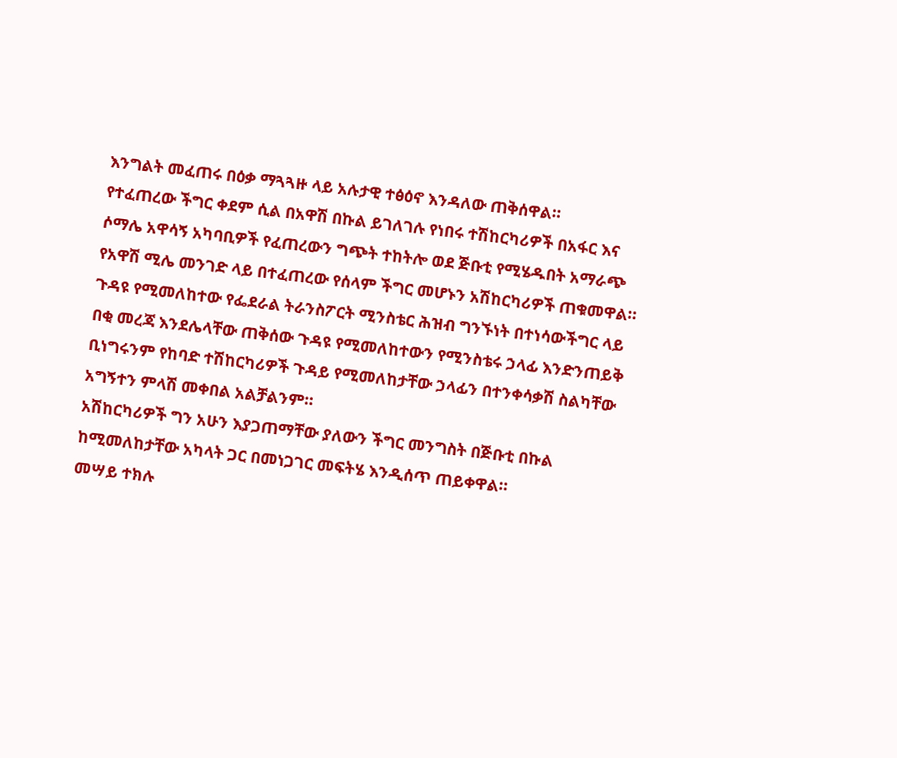እንግልት መፈጠሩ በዕቃ ማጓጓዙ ላይ አሉታዊ ተፅዕኖ እንዳለው ጠቅሰዋል።
የተፈጠረው ችግር ቀደም ሲል በአዋሽ በኩል ይገለገሉ የነበሩ ተሽከርካሪዎች በአፋር እና ሶማሌ አዋሳኝ አካባቢዎች የፈጠረውን ግጭት ተከትሎ ወደ ጅቡቲ የሚሄዱበት አማራጭ የአዋሽ ሚሌ መንገድ ላይ በተፈጠረው የሰላም ችግር መሆኑን አሽከርካሪዎች ጠቁመዋል።
ጉዳዩ የሚመለከተው የፌደራል ትራንስፖርት ሚንስቴር ሕዝብ ግንኙነት በተነሳውችግር ላይ በቂ መረጃ እንደሌላቸው ጠቅሰው ጉዳዩ የሚመለከተውን የሚንስቴሩ ኃላፊ እንድንጠይቅ ቢነግሩንም የከባድ ተሽከርካሪዎች ጉዳይ የሚመለከታቸው ኃላፊን በተንቀሳቃሽ ስልካቸው አግኝተን ምላሽ መቀበል አልቻልንም።
አሽከርካሪዎች ግን አሁን እያጋጠማቸው ያለውን ችግር መንግስት በጅቡቲ በኩል ከሚመለከታቸው አካላት ጋር በመነጋገር መፍትሄ እንዲሰጥ ጠይቀዋል።
መሣይ ተክሉ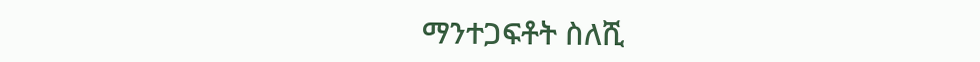ማንተጋፍቶት ስለሺ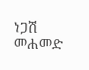ነጋሽ መሐመድ